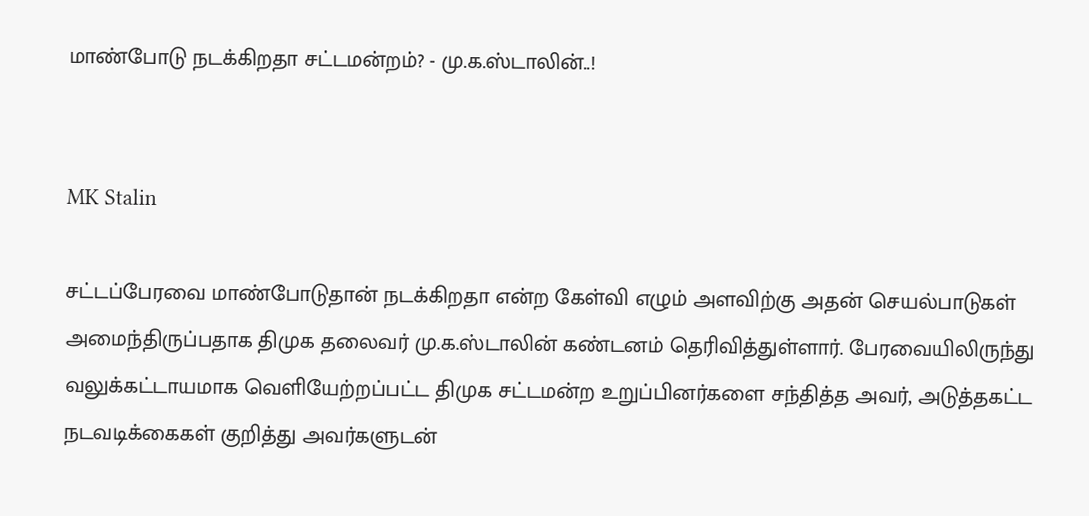மாண்போடு நடக்கிறதா சட்டமன்றம்? - மு.க.ஸ்டாலின்..!


MK Stalin

சட்டப்பேரவை மாண்போடுதான் நடக்கிறதா என்ற கேள்வி எழும் அளவிற்கு அதன் செயல்பாடுகள் அமைந்திருப்பதாக திமுக தலைவர் மு.க.ஸ்டாலின் கண்டனம் தெரிவித்துள்ளார். பேரவையிலிருந்து வலுக்கட்டாயமாக வெளியேற்றப்பட்ட திமுக சட்டமன்ற உறுப்பினர்களை சந்தித்த அவர், அடுத்தகட்ட நடவடிக்கைகள் குறித்து அவர்களுடன்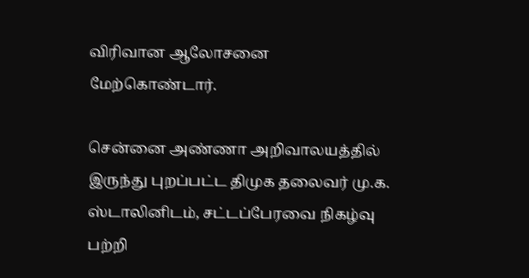விரிவான ஆலோசனை மேற்கொண்டார்.

சென்னை அண்ணா அறிவாலயத்தில் இருந்து புறப்பட்ட திமுக தலைவர் மு.க. ஸ்டாலினிடம், சட்டப்பேரவை நிகழ்வு பற்றி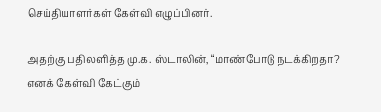செய்தியாளர்கள் கேள்வி எழுப்பினர்.

அதற்கு பதிலளித்த மு.க. ஸ்டாலின், “மாண்போடு நடக்கிறதா? எனக் கேள்வி கேட்கும்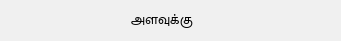அளவுக்கு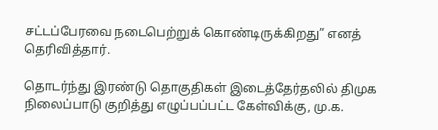சட்டப்பேரவை நடைபெற்றுக் கொண்டிருக்கிறது” எனத் தெரிவித்தார்.

தொடர்ந்து இரண்டு தொகுதிகள் இடைத்தேர்தலில் திமுக நிலைப்பாடு குறித்து எழுப்பப்பட்ட கேள்விக்கு, மு.க.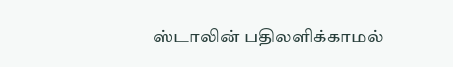ஸ்டாலின் பதிலளிக்காமல்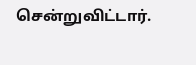சென்றுவிட்டார்.